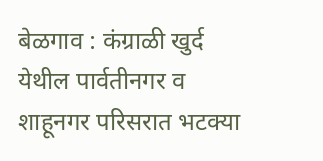बेळगाव : कंग्राळी खुर्द येथील पार्वतीनगर व शाहूनगर परिसरात भटक्या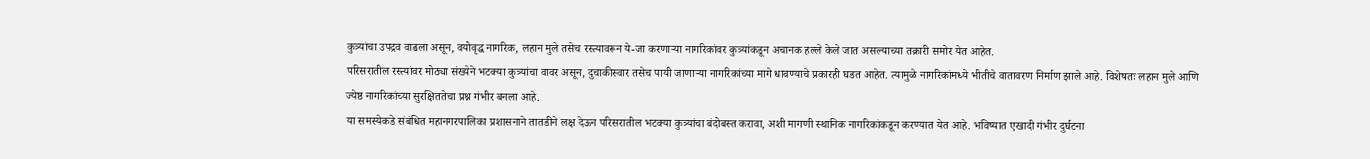कुत्र्यांचा उपद्रव वाढला असून, वयोवृद्ध नागरिक, लहान मुले तसेच रस्त्यावरून ये-जा करणाऱ्या नागरिकांवर कुत्र्यांकडून अचानक हल्ले केले जात असल्याच्या तक्रारी समोर येत आहेत.
परिसरातील रस्त्यांवर मोठ्या संख्येने भटक्या कुत्र्यांचा वावर असून, दुचाकीस्वार तसेच पायी जाणाऱ्या नागरिकांच्या मागे धावण्याचे प्रकारही घडत आहेत. त्यामुळे नागरिकांमध्ये भीतीचे वातावरण निर्माण झाले आहे. विशेषतः लहान मुले आणि ज्येष्ठ नागरिकांच्या सुरक्षिततेचा प्रश्न गंभीर बनला आहे.
या समस्येकडे संबंधित महानगरपालिका प्रशासनाने तातडीने लक्ष देऊन परिसरातील भटक्या कुत्र्यांचा बंदोबस्त करावा, अशी मागणी स्थानिक नागरिकांकडून करण्यात येत आहे. भविष्यात एखादी गंभीर दुर्घटना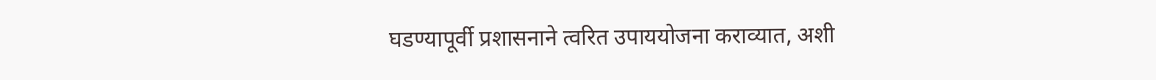घडण्यापूर्वी प्रशासनाने त्वरित उपाययोजना कराव्यात, अशी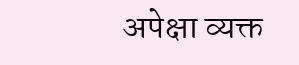अपेक्षा व्यक्त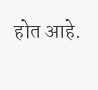होत आहे.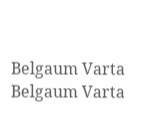Belgaum Varta Belgaum Varta